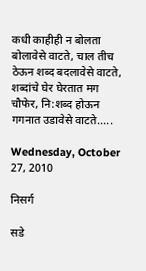कधी काहीही न बोलता बोलावेसे वाटते, चाल तीच ठेऊन शब्द बदलावेसे वाटते, शब्दांचे घेर घेरतात मग चौफेर, नि:शब्द होऊन गगनात उडावेसे वाटते.....

Wednesday, October 27, 2010

निसर्ग

सडे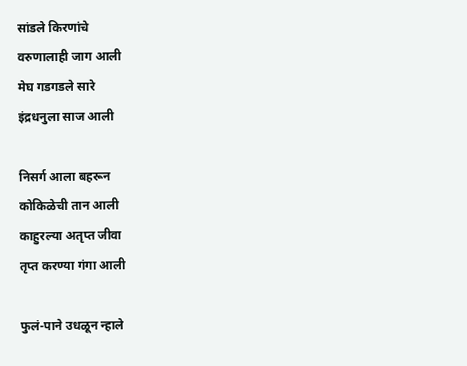सांडले किरणांचे
वरुणालाही जाग आली
मेघ गडगडले सारे
इंद्रधनुला साज आली

निसर्ग आला बहरून
कोकिळेची तान आली
काहुरल्या अतृप्त जीवा
तृप्त करण्या गंगा आली

फुलं-पाने उधळून न्हाले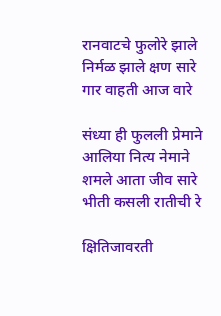रानवाटचे फुलोरे झाले
निर्मळ झाले क्षण सारे
गार वाहती आज वारे

संध्या ही फुलली प्रेमाने
आलिया नित्य नेमाने
शमले आता जीव सारे
भीती कसली रातीची रे

क्षितिजावरती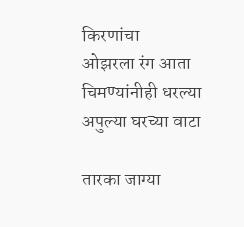किरणांचा
ओझरला रंग आता
चिमण्यांनीही धरल्या
अपुल्या घरच्या वाटा

तारका जाग्या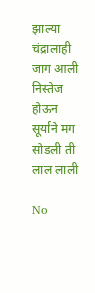झाल्या
चंद्रालाही जाग आली
निस्तेज होऊन सूर्याने मग
सोडली ती लाल लाली

No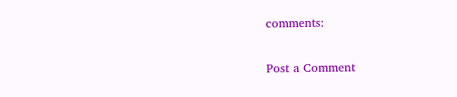comments:

Post a Comment